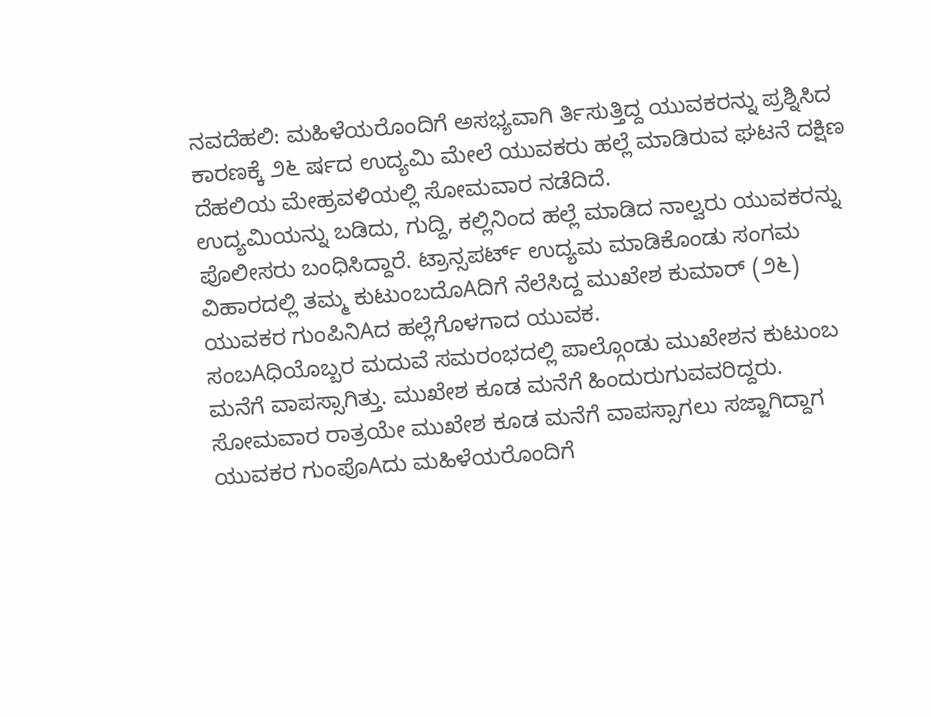ನವದೆಹಲಿ: ಮಹಿಳೆಯರೊಂದಿಗೆ ಅಸಭ್ಯವಾಗಿ ರ್ತಿಸುತ್ತಿದ್ದ ಯುವಕರನ್ನು ಪ್ರಶ್ನಿಸಿದ ಕಾರಣಕ್ಕೆ ೨೬ ರ್ಷದ ಉದ್ಯಮಿ ಮೇಲೆ ಯುವಕರು ಹಲ್ಲೆ ಮಾಡಿರುವ ಘಟನೆ ದಕ್ಷಿಣ ದೆಹಲಿಯ ಮೇಹ್ರವಳಿಯಲ್ಲಿ ಸೋಮವಾರ ನಡೆದಿದೆ.
ಉದ್ಯಮಿಯನ್ನು ಬಡಿದು, ಗುದ್ದಿ, ಕಲ್ಲಿನಿಂದ ಹಲ್ಲೆ ಮಾಡಿದ ನಾಲ್ವರು ಯುವಕರನ್ನು ಪೊಲೀಸರು ಬಂಧಿಸಿದ್ದಾರೆ. ಟ್ರಾನ್ಸಪರ್ಟ್ ಉದ್ಯಮ ಮಾಡಿಕೊಂಡು ಸಂಗಮ ವಿಹಾರದಲ್ಲಿ ತಮ್ಮ ಕುಟುಂಬದೊAದಿಗೆ ನೆಲೆಸಿದ್ದ ಮುಖೇಶ ಕುಮಾರ್ (೨೬) ಯುವಕರ ಗುಂಪಿನಿAದ ಹಲ್ಲೆಗೊಳಗಾದ ಯುವಕ.
ಸಂಬAಧಿಯೊಬ್ಬರ ಮದುವೆ ಸಮರಂಭದಲ್ಲಿ ಪಾಲ್ಗೊಂಡು ಮುಖೇಶನ ಕುಟುಂಬ ಮನೆಗೆ ವಾಪಸ್ಸಾಗಿತ್ತು. ಮುಖೇಶ ಕೂಡ ಮನೆಗೆ ಹಿಂದುರುಗುವವರಿದ್ದರು. ಸೋಮವಾರ ರಾತ್ರಯೇ ಮುಖೇಶ ಕೂಡ ಮನೆಗೆ ವಾಪಸ್ಸಾಗಲು ಸಜ್ಜಾಗಿದ್ದಾಗ ಯುವಕರ ಗುಂಪೊAದು ಮಹಿಳೆಯರೊಂದಿಗೆ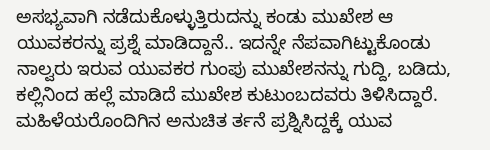ಅಸಭ್ಯವಾಗಿ ನಡೆದುಕೊಳ್ಳುತ್ತಿರುದನ್ನು ಕಂಡು ಮುಖೇಶ ಆ ಯುವಕರನ್ನು ಪ್ರಶ್ನೆ ಮಾಡಿದ್ದಾನೆ.. ಇದನ್ನೇ ನೆಪವಾಗಿಟ್ಟುಕೊಂಡು ನಾಲ್ವರು ಇರುವ ಯುವಕರ ಗುಂಪು ಮುಖೇಶನನ್ನು ಗುದ್ದಿ, ಬಡಿದು, ಕಲ್ಲಿನಿಂದ ಹಲ್ಲೆ ಮಾಡಿದೆ ಮುಖೇಶ ಕುಟುಂಬದವರು ತಿಳಿಸಿದ್ದಾರೆ.
ಮಹಿಳೆಯರೊಂದಿಗಿನ ಅನುಚಿತ ರ್ತನೆ ಪ್ರಶ್ನಿಸಿದ್ದಕ್ಕೆ ಯುವ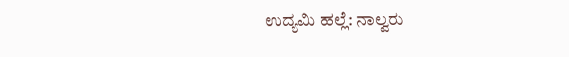ಉದ್ಯಮಿ ಹಲ್ಲೆ: ನಾಲ್ವರು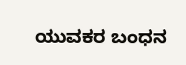ಯುವಕರ ಬಂಧನ